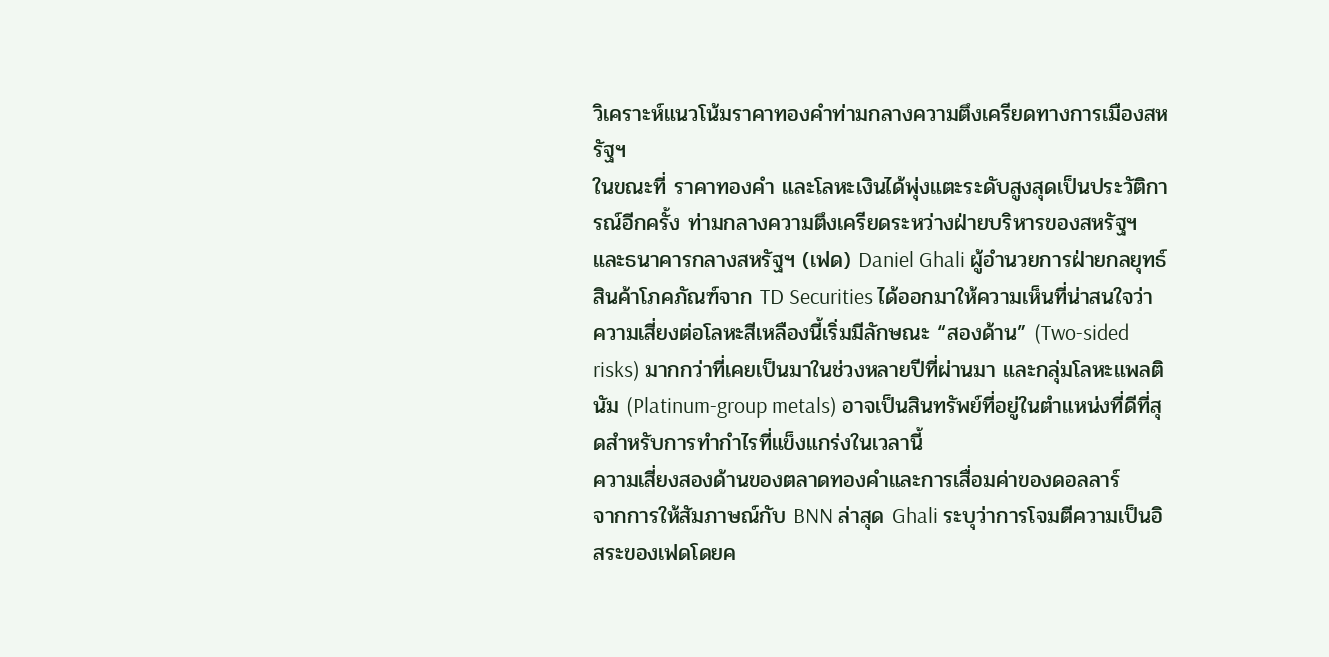วิเคราะห์แนวโน้มราคาทองคำท่ามกลางความตึงเครียดทางการเมืองสหรัฐฯ
ในขณะที่ ราคาทองคำ และโลหะเงินได้พุ่งแตะระดับสูงสุดเป็นประวัติการณ์อีกครั้ง ท่ามกลางความตึงเครียดระหว่างฝ่ายบริหารของสหรัฐฯ และธนาคารกลางสหรัฐฯ (เฟด) Daniel Ghali ผู้อำนวยการฝ่ายกลยุทธ์สินค้าโภคภัณฑ์จาก TD Securities ได้ออกมาให้ความเห็นที่น่าสนใจว่า ความเสี่ยงต่อโลหะสีเหลืองนี้เริ่มมีลักษณะ “สองด้าน” (Two-sided risks) มากกว่าที่เคยเป็นมาในช่วงหลายปีที่ผ่านมา และกลุ่มโลหะแพลตินัม (Platinum-group metals) อาจเป็นสินทรัพย์ที่อยู่ในตำแหน่งที่ดีที่สุดสำหรับการทำกำไรที่แข็งแกร่งในเวลานี้
ความเสี่ยงสองด้านของตลาดทองคำและการเสื่อมค่าของดอลลาร์
จากการให้สัมภาษณ์กับ BNN ล่าสุด Ghali ระบุว่าการโจมตีความเป็นอิสระของเฟดโดยค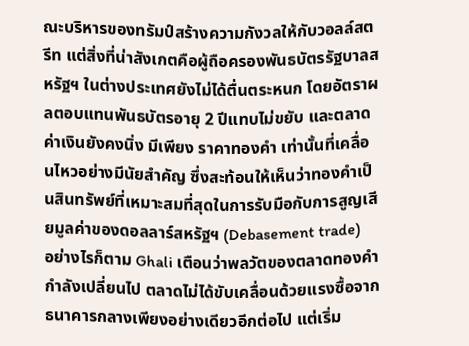ณะบริหารของทรัมป์สร้างความกังวลให้กับวอลล์สตรีท แต่สิ่งที่น่าสังเกตคือผู้ถือครองพันธบัตรรัฐบาลสหรัฐฯ ในต่างประเทศยังไม่ได้ตื่นตระหนก โดยอัตราผลตอบแทนพันธบัตรอายุ 2 ปีแทบไม่ขยับ และตลาดค่าเงินยังคงนิ่ง มีเพียง ราคาทองคำ เท่านั้นที่เคลื่อนไหวอย่างมีนัยสำคัญ ซึ่งสะท้อนให้เห็นว่าทองคำเป็นสินทรัพย์ที่เหมาะสมที่สุดในการรับมือกับการสูญเสียมูลค่าของดอลลาร์สหรัฐฯ (Debasement trade)
อย่างไรก็ตาม Ghali เตือนว่าพลวัตของตลาดทองคำกำลังเปลี่ยนไป ตลาดไม่ได้ขับเคลื่อนด้วยแรงซื้อจากธนาคารกลางเพียงอย่างเดียวอีกต่อไป แต่เริ่ม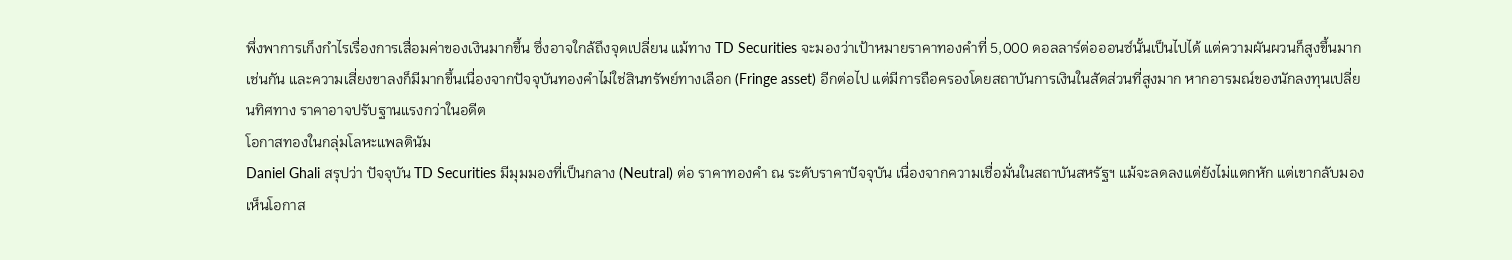พึ่งพาการเก็งกำไรเรื่องการเสื่อมค่าของเงินมากขึ้น ซึ่งอาจใกล้ถึงจุดเปลี่ยน แม้ทาง TD Securities จะมองว่าเป้าหมายราคาทองคำที่ 5,000 ดอลลาร์ต่อออนซ์นั้นเป็นไปได้ แต่ความผันผวนก็สูงขึ้นมากเช่นกัน และความเสี่ยงขาลงก็มีมากขึ้นเนื่องจากปัจจุบันทองคำไม่ใช่สินทรัพย์ทางเลือก (Fringe asset) อีกต่อไป แต่มีการถือครองโดยสถาบันการเงินในสัดส่วนที่สูงมาก หากอารมณ์ของนักลงทุนเปลี่ยนทิศทาง ราคาอาจปรับฐานแรงกว่าในอดีต
โอกาสทองในกลุ่มโลหะแพลตินัม
Daniel Ghali สรุปว่า ปัจจุบัน TD Securities มีมุมมองที่เป็นกลาง (Neutral) ต่อ ราคาทองคำ ณ ระดับราคาปัจจุบัน เนื่องจากความเชื่อมั่นในสถาบันสหรัฐฯ แม้จะลดลงแต่ยังไม่แตกหัก แต่เขากลับมองเห็นโอกาส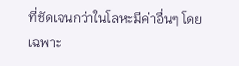ที่ชัดเจนกว่าในโลหะมีค่าอื่นๆ โดยเฉพาะ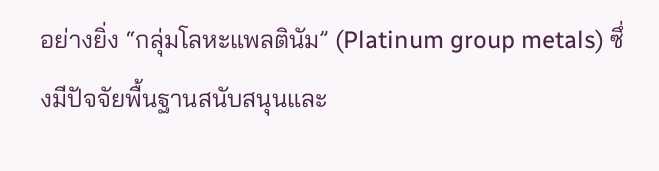อย่างยิ่ง “กลุ่มโลหะแพลตินัม” (Platinum group metals) ซึ่งมีปัจจัยพื้นฐานสนับสนุนและ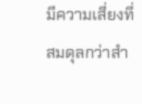มีความเสี่ยงที่สมดุลกว่าสำ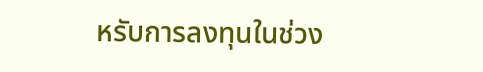หรับการลงทุนในช่วง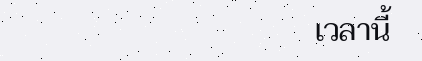เวลานี้